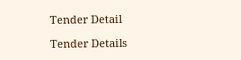Tender Detail

Tender Details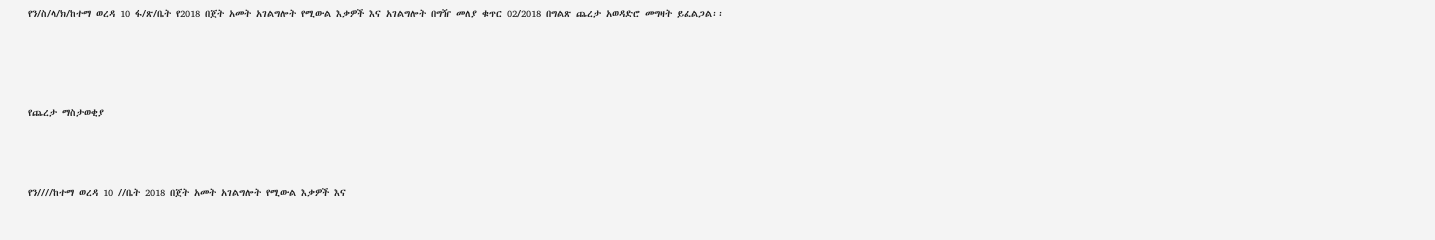የን/ስ/ላ/ክ/ከተማ ወረዳ 10 ፋ/ጽ/ቤት የ2018 በጀት አመት አገልግሎት የሚውል እቃዎች እና አገልግሎት በግዥ መለያ ቁጥር 02/2018 በግልጽ ጨረታ አወዳድሮ መግዛት ይፈልጋል፡፡




የጨረታ ማስታወቂያ



የን////ከተማ ወረዳ 10 //ቤት 2018 በጀት አመት አገልግሎት የሚውል እቃዎች እና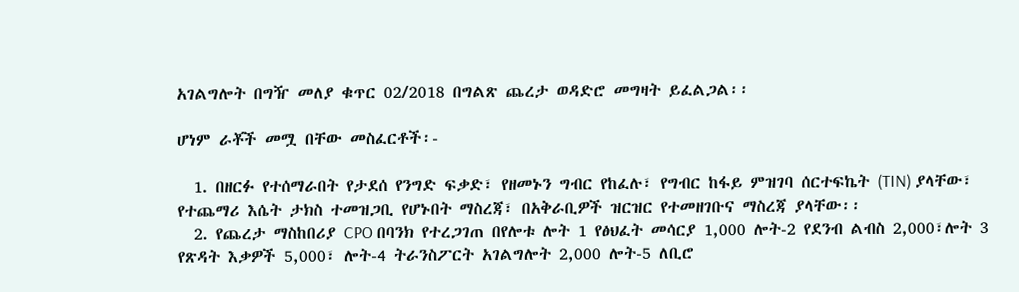አገልግሎት በግዥ መለያ ቁጥር 02/2018 በግልጽ ጨረታ ወዳድሮ መግዛት ይፈልጋል፡፡

ሆነም ራቾች መሟ በቸው መስፈርቶች፡-

  1. በዘርፉ የተሰማራበት የታደሰ የንግድ ፍቃድ፣ የዘመኑን ግብር የከፈሉ፣ የግብር ከፋይ ምዝገባ ሰርተፍኬት (TIN) ያላቸው፣ የተጨማሪ እሴት ታክስ ተመዝጋቢ የሆኑበት ማስረጃ፣ በአቅራቢዎች ዝርዝር የተመዘገቡና ማስረጃ ያላቸው፡፡
  2. የጨረታ ማስከበሪያ CPO በባንክ የተረጋገጠ በየሎቱ ሎት 1 የፅህፈት መሳርያ 1,000 ሎት-2 የደንብ ልብስ 2,000፣ሎት 3 የጽዳት እቃዎች 5,000፣ ሎት-4 ትራንስፖርት አገልግሎት 2,000 ሎት-5 ለቢሮ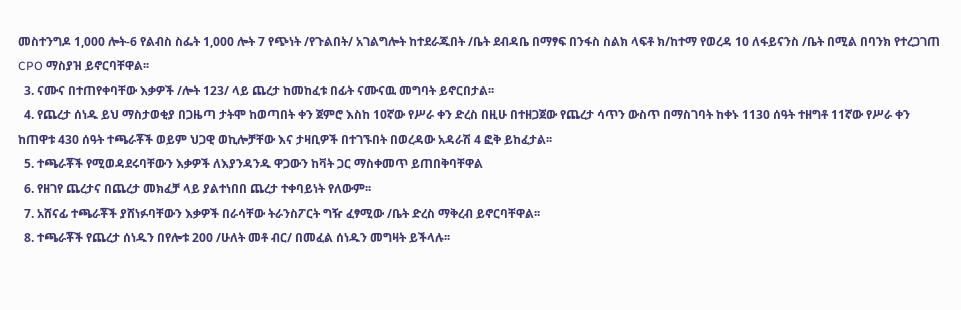መስተንግዶ 1,000 ሎት-6 የልብስ ስፌት 1,000 ሎት 7 የጭነት /የጉልበት/ አገልግሎት ከተደራጁበት /ቤት ደብዳቤ በማፃፍ በንፋስ ስልክ ላፍቶ ክ/ከተማ የወረዳ 10 ለፋይናንስ /ቤት በሚል በባንክ የተረጋገጠ CPO ማስያዝ ይኖርባቸዋል፡፡
  3. ናሙና በተጠየቀባቸው እቃዎች /ሎት 123/ ላይ ጨረታ ከመከፈቱ በፊት ናሙናዉ መግባት ይኖርበታል፡፡
  4. የጨረታ ሰነዱ ይህ ማስታወቂያ በጋዜጣ ታትሞ ከወጣበት ቀን ጀምሮ እስከ 10ኛው የሥራ ቀን ድረስ በዚሁ በተዘጋጀው የጨረታ ሳጥን ውስጥ በማስገባት ከቀኑ 1130 ሰዓት ተዘግቶ 11ኛው የሥራ ቀን ከጠዋቱ 430 ሰዓት ተጫራቾች ወይም ህጋዊ ወኪሎቻቸው እና ታዛቢዎች በተገኙበት በወረዳው አዳራሽ 4 ፎቅ ይከፈታል፡፡
  5. ተጫራቾች የሚወዳደሩባቸውን እቃዎች ለእያንዳንዱ ዋጋውን ከቫት ጋር ማስቀመጥ ይጠበቅባቸዋል
  6. የዘገየ ጨረታና በጨረታ መክፈቻ ላይ ያልተነበበ ጨረታ ተቀባይነት የለውም፡፡
  7. አሸናፊ ተጫራቾች ያሸነፉባቸውን እቃዎች በራሳቸው ትራንስፖርት ግዥ ፈፃሚው /ቤት ድረስ ማቅረብ ይኖርባቸዋል፡፡
  8. ተጫራቾች የጨረታ ሰነዱን በየሎቱ 200 /ሁለት መቶ ብር/ በመፈል ሰነዱን መግዛት ይችላሉ፡፡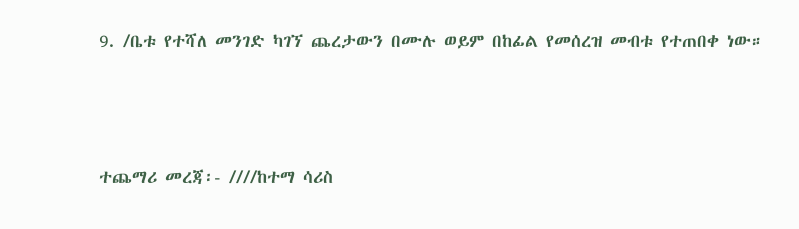9. /ቤቱ የተሻለ መንገድ ካገኘ ጨረታውን በሙሉ ወይም በከፊል የመሰረዝ መብቱ የተጠበቀ ነው።



ተጨማሪ መረጃ፡- ////ከተማ ሳሪስ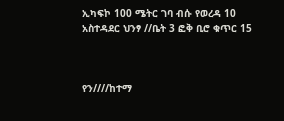ኢካፍኮ 100 ሜትር ገባ ብሱ የወረዳ 10 አስተዳደር ህንፃ //ቤት 3 ፎቅ ቢሮ ቁጥር 15



የን////ከተማ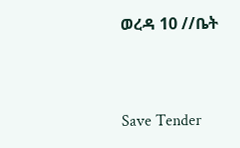ወረዳ 10 //ቤት



Save Tender